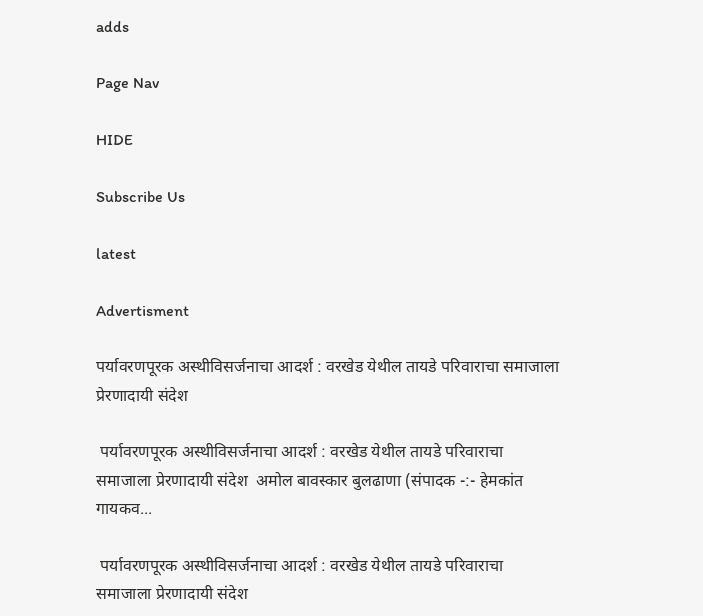adds

Page Nav

HIDE

Subscribe Us

latest

Advertisment

पर्यावरणपूरक अस्थीविसर्जनाचा आदर्श : वरखेड येथील तायडे परिवाराचा समाजाला प्रेरणादायी संदेश

 पर्यावरणपूरक अस्थीविसर्जनाचा आदर्श : वरखेड येथील तायडे परिवाराचा समाजाला प्रेरणादायी संदेश  अमोल बावस्कार बुलढाणा (संपादक -:- हेमकांत गायकव...

 पर्यावरणपूरक अस्थीविसर्जनाचा आदर्श : वरखेड येथील तायडे परिवाराचा समाजाला प्रेरणादायी संदेश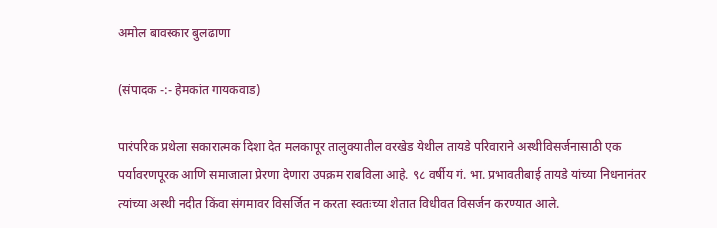अमोल बावस्कार बुलढाणा

(संपादक -:- हेमकांत गायकवाड)

पारंपरिक प्रथेला सकारात्मक दिशा देत मलकापूर तालुक्यातील वरखेड येथील तायडे परिवाराने अस्थीविसर्जनासाठी एक पर्यावरणपूरक आणि समाजाला प्रेरणा देणारा उपक्रम राबविला आहे. ९८ वर्षीय गं. भा. प्रभावतीबाई तायडे यांच्या निधनानंतर त्यांच्या अस्थी नदीत किंवा संगमावर विसर्जित न करता स्वतःच्या शेतात विधीवत विसर्जन करण्यात आले.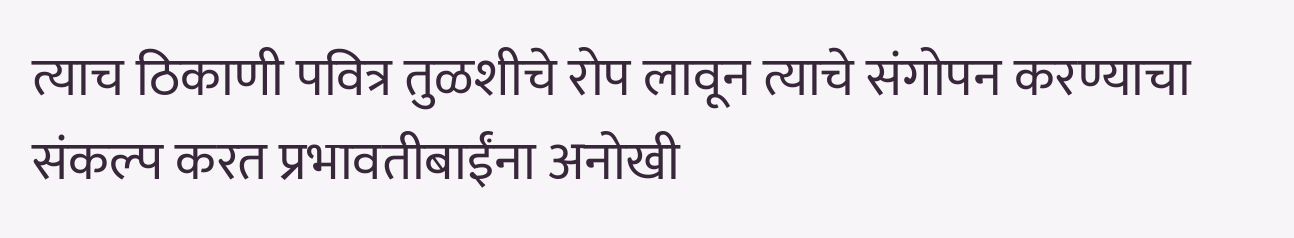त्याच ठिकाणी पवित्र तुळशीचे रोप लावून त्याचे संगोपन करण्याचा संकल्प करत प्रभावतीबाईंना अनोखी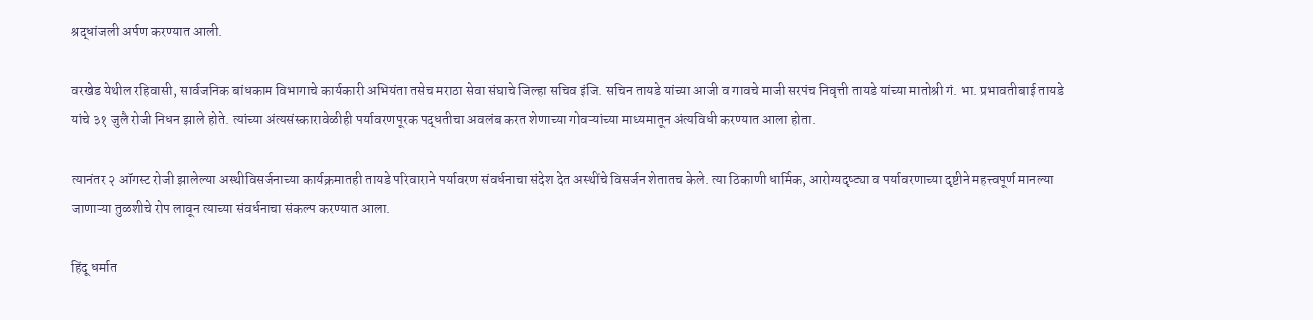श्रद्धांजली अर्पण करण्यात आली.

वरखेड येथील रहिवासी, सार्वजनिक बांधकाम विभागाचे कार्यकारी अभियंता तसेच मराठा सेवा संघाचे जिल्हा सचिव इंजि. सचिन तायडे यांच्या आजी व गावचे माजी सरपंच निवृत्ती तायडे यांच्या मातोश्री गं. भा. प्रभावतीबाई तायडे यांचे ३१ जुलै रोजी निधन झाले होते. त्यांच्या अंत्यसंस्कारावेळीही पर्यावरणपूरक पद्धतीचा अवलंब करत शेणाच्या गोवऱ्यांच्या माध्यमातून अंत्यविधी करण्यात आला होता.

त्यानंतर २ ऑगस्ट रोजी झालेल्या अस्थीविसर्जनाच्या कार्यक्रमातही तायडे परिवाराने पर्यावरण संवर्धनाचा संदेश देत अस्थींचे विसर्जन शेतातच केले. त्या ठिकाणी धार्मिक, आरोग्यदृष्ट्या व पर्यावरणाच्या दृष्टीने महत्त्वपूर्ण मानल्या जाणाऱ्या तुळशीचे रोप लावून त्याच्या संवर्धनाचा संकल्प करण्यात आला.

हिंदू धर्मात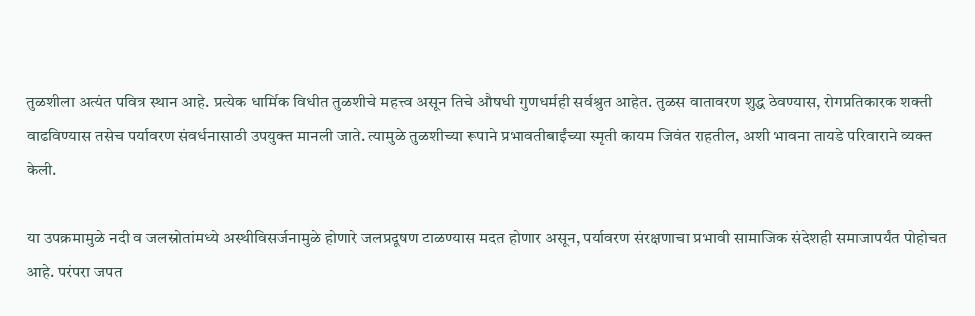तुळशीला अत्यंत पवित्र स्थान आहे. प्रत्येक धार्मिक विधीत तुळशीचे महत्त्व असून तिचे औषधी गुणधर्मही सर्वश्रुत आहेत. तुळस वातावरण शुद्ध ठेवण्यास, रोगप्रतिकारक शक्ती वाढविण्यास तसेच पर्यावरण संवर्धनासाठी उपयुक्त मानली जाते. त्यामुळे तुळशीच्या रूपाने प्रभावतीबाईंच्या स्मृती कायम जिवंत राहतील, अशी भावना तायडे परिवाराने व्यक्त केली.

या उपक्रमामुळे नदी व जलस्रोतांमध्ये अस्थीविसर्जनामुळे होणारे जलप्रदूषण टाळण्यास मदत होणार असून, पर्यावरण संरक्षणाचा प्रभावी सामाजिक संदेशही समाजापर्यंत पोहोचत आहे. परंपरा जपत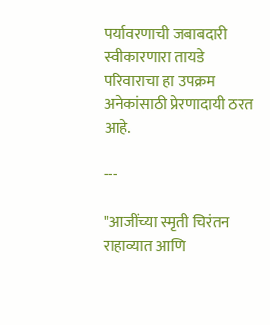पर्यावरणाची जबाबदारी स्वीकारणारा तायडे परिवाराचा हा उपक्रम अनेकांसाठी प्रेरणादायी ठरत आहे.

---

"आजींच्या स्मृती चिरंतन राहाव्यात आणि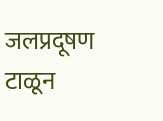जलप्रदूषण टाळून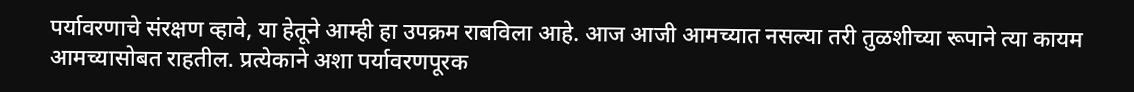पर्यावरणाचे संरक्षण व्हावे, या हेतूने आम्ही हा उपक्रम राबविला आहे. आज आजी आमच्यात नसल्या तरी तुळशीच्या रूपाने त्या कायम आमच्यासोबत राहतील. प्रत्येकाने अशा पर्यावरणपूरक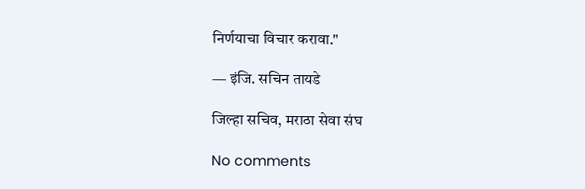निर्णयाचा विचार करावा."

— इंजि. सचिन तायडे

जिल्हा सचिव, मराठा सेवा संघ

No comments